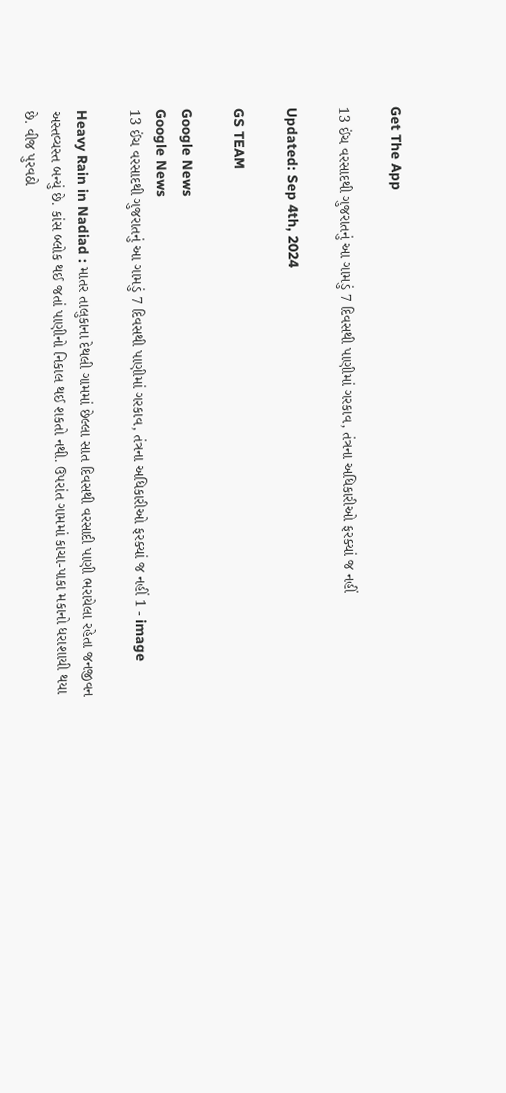Get The App

13 ઈંચ વરસાદથી ગુજરાતનું આ ગામડું 7 દિવસથી પાણીમાં ગરકાવ, તંત્રના અધિકારીઓ ફરક્યાં જ નહીં

Updated: Sep 4th, 2024

GS TEAM

Google News
Google News
13 ઈંચ વરસાદથી ગુજરાતનું આ ગામડું 7 દિવસથી પાણીમાં ગરકાવ, તંત્રના અધિકારીઓ ફરક્યાં જ નહીં 1 - image

Heavy Rain in Nadiad : માતર તાલુકાના દેથલી ગામમાં છેલ્લા સાત દિવસથી વરસાદી પાણી ભરાયેલા રહેતા જનજીવન અસ્તવ્યસ્ત બન્યું છે. કાંસ બ્લોક થઈ જતાં પાણીનો નિકાલ થઈ શકતો નથી. ઉપરાંત ગામમાં કાચા-પાકા મકાનો ધરાશાયી થયા છે. વીજ પુરવઠો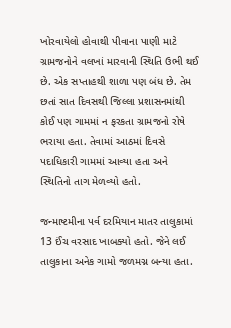ખોરવાયેલો હોવાથી પીવાના પાણી માટે ગ્રામજનોને વલખાં મારવાની સ્થિતિ ઉભી થઈ છે. એક સપ્તાહથી શાળા પણ બંધ છે. તેમ છતાં સાત દિવસથી જિલ્લા પ્રશાસનમાંથી કોઈ પણ ગામમાં ન ફરકતા ગ્રામજનો રોષે ભરાયા હતા. તેવામાં આઠમાં દિવસે પદાધિકારી ગામમાં આવ્યા હતા અને સ્થિતિનો તાગ મેળવ્યો હતો.

જન્માષ્ટમીના પર્વ દરમિયાન માતર તાલુકામાં 13 ઈંચ વરસાદ ખાબક્યો હતો. જેને લઈ તાલુકાના અનેક ગામો જળમગ્ન બન્યા હતા.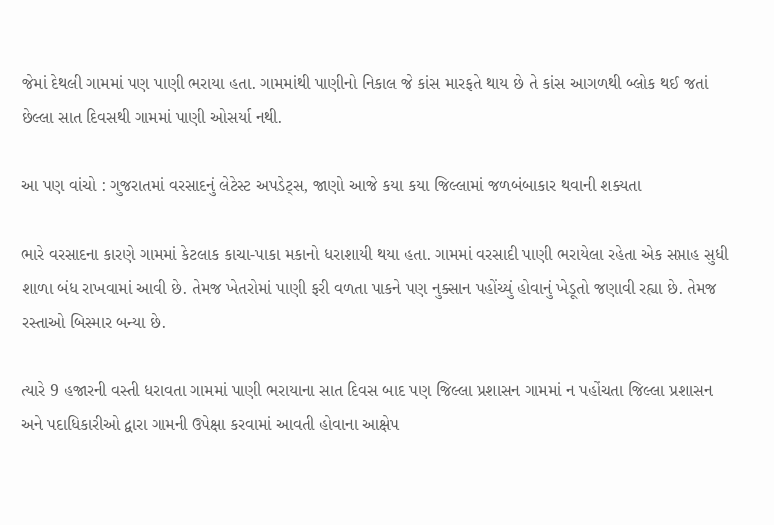જેમાં દેથલી ગામમાં પણ પાણી ભરાયા હતા. ગામમાંથી પાણીનો નિકાલ જે કાંસ મારફતે થાય છે તે કાંસ આગળથી બ્લોક થઈ જતાં છેલ્લા સાત દિવસથી ગામમાં પાણી ઓસર્યા નથી.

આ પણ વાંચો : ગુજરાતમાં વરસાદનું લેટેસ્ટ અપડેટ્સ, જાણો આજે કયા કયા જિલ્લામાં જળબંબાકાર થવાની શક્યતા

ભારે વરસાદના કારણે ગામમાં કેટલાક કાચા-પાકા મકાનો ધરાશાયી થયા હતા. ગામમાં વરસાદી પાણી ભરાયેલા રહેતા એક સપ્તાહ સુધી શાળા બંધ રાખવામાં આવી છે. તેમજ ખેતરોમાં પાણી ફરી વળતા પાકને પણ નુક્સાન પહોંચ્યું હોવાનું ખેડૂતો જણાવી રહ્યા છે. તેમજ રસ્તાઓ બિસ્માર બન્યા છે.

ત્યારે 9 હજારની વસ્તી ધરાવતા ગામમાં પાણી ભરાયાના સાત દિવસ બાદ પણ જિલ્લા પ્રશાસન ગામમાં ન પહોંચતા જિલ્લા પ્રશાસન અને પદાધિકારીઓ દ્વારા ગામની ઉપેક્ષા કરવામાં આવતી હોવાના આક્ષેપ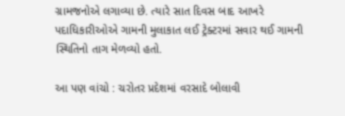ગ્રામજનોએ લગાવ્યા છે. ત્યારે સાત દિવસ બાદ આખરે પદાધિકારીઓએ ગામની મુલાકાત લઈ ટ્રેક્ટરમાં સવાર થઈ ગામની સ્થિતિનો તાગ મેળવ્યો હતો.

આ પણ વાંચો : ચરોતર પ્રદેશમાં વરસાદે બોલાવી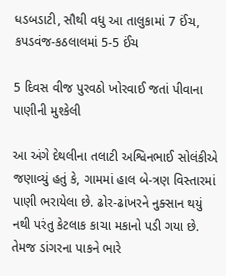ધડબડાટી, સૌથી વધુ આ તાલુકામાં 7 ઈંચ, કપડવંજ-કઠલાલમાં 5-5 ઈંચ

5 દિવસ વીજ પુરવઠો ખોરવાઈ જતાં પીવાના પાણીની મુશ્કેલી

આ અંગે દેથલીના તલાટી અશ્વિનભાઈ સોલંકીએ જણાવ્યું હતું કે, ગામમાં હાલ બે-ત્રણ વિસ્તારમાં પાણી ભરાયેલા છે. ઢોર-ઢાંખરને નુક્સાન થયું નથી પરંતુ કેટલાક કાચા મકાનો પડી ગયા છે. તેમજ ડાંગરના પાકને ભારે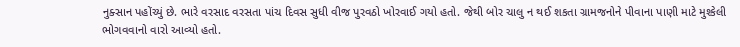નુક્સાન પહોંચ્યું છે. ભારે વરસાદ વરસતા પાંચ દિવસ સુધી વીજ પુરવઠો ખોરવાઈ ગયો હતો. જેથી બોર ચાલુ ન થઈ શકતા ગ્રામજનોને પીવાના પાણી માટે મુશ્કેલી ભોગવવાનો વારો આવ્યો હતો.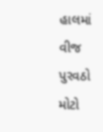હાલમાં વીજ પુરવઠો મોટો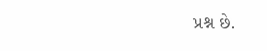પ્રશ્ન છે.